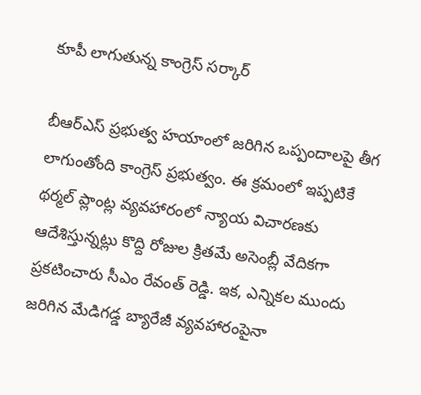కూపీ లాగుతున్న కాంగ్రెస్ సర్కార్

బీఆర్ఎస్ ప్రభుత్వ హయాంలో జరిగిన ఒప్పందాలపై తీగ లాగుంతోంది కాంగ్రెస్ ప్రభుత్వం. ఈ క్రమంలో ఇప్పటికే థర్మల్ ప్లాంట్ల వ్యవహారంలో న్యాయ విచారణకు ఆదేశిస్తున్నట్లు కొద్ది రోజుల క్రితమే అసెంబ్లీ వేదికగా ప్రకటించారు సీఎం రేవంత్ రెడ్డి. ఇక, ఎన్నికల ముందు జరిగిన మేడిగడ్డ బ్యారేజీ వ్యవహారంపైనా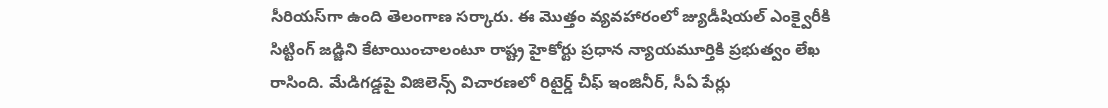సీరియస్‌గా ఉంది తెలంగాణ సర్కారు. ఈ మొత్తం వ్యవహారంలో జ్యుడీషియల్ ఎంక్వైరీకి సిట్టింగ్ జడ్జిని కేటాయించాలంటూ రాష్ట్ర హైకోర్టు ప్రధాన న్యాయమూర్తికి ప్రభుత్వం లేఖ రాసింది. మేడిగడ్డపై విజిలెన్స్ విచారణలో రిటైర్డ్ చీఫ్ ఇంజినీర్, సీఏ పేర్లు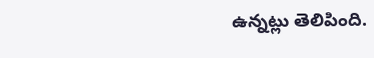ఉన్నట్లు తెలిపింది.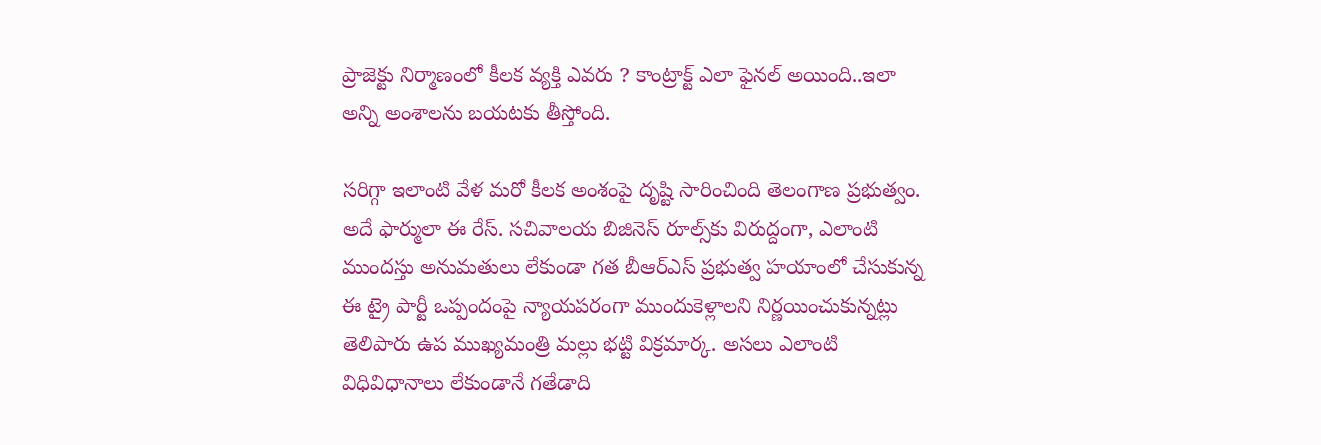ప్రాజెక్టు నిర్మాణంలో కీలక వ్యక్తి ఎవరు ? కాంట్రాక్ట్ ఎలా ఫైనల్ అయింది..ఇలా అన్ని అంశాలను బయటకు తీస్తోంది.

సరిగ్గా ఇలాంటి వేళ మరో కీలక అంశంపై దృష్టి సారించింది తెలంగాణ ప్రభుత్వం. అదే ఫార్ములా ఈ రేస్. సచివాలయ బిజినెస్ రూల్స్‌కు విరుద్దంగా, ఎలాంటి ముందస్తు అనుమతులు లేకుండా గత బీఆర్ఎస్ ప్రభుత్వ హయాంలో చేసుకున్న ఈ ట్రై పార్టీ ఒప్పందంపై న్యాయపరంగా ముందుకెళ్లాలని నిర్ణయించుకున్నట్లు తెలిపారు ఉప ముఖ్యమంత్రి మల్లు భట్టి విక్రమార్క. అసలు ఎలాంటి విధివిధానాలు లేకుండానే గతేడాది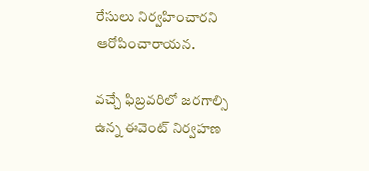రేసులు నిర్వహించారని ఆరోపించారాయన.

వచ్చే ఫిబ్రవరిలో జరగాల్సి ఉన్న ఈవెంట్ నిర్వహణ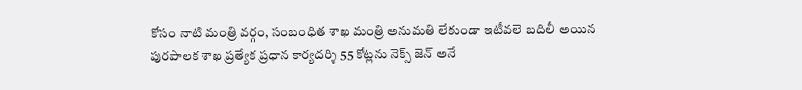కోసం నాటి మంత్రి వర్గం, సంబంధిత శాఖ మంత్రి అనుమతి లేకుండా ఇటీవలె బదిలీ అయిన పురపాలక శాఖ ప్రత్యేక ప్రధాన కార్యదర్శి 55 కోట్లను నెక్స్‌ జెన్‌ అనే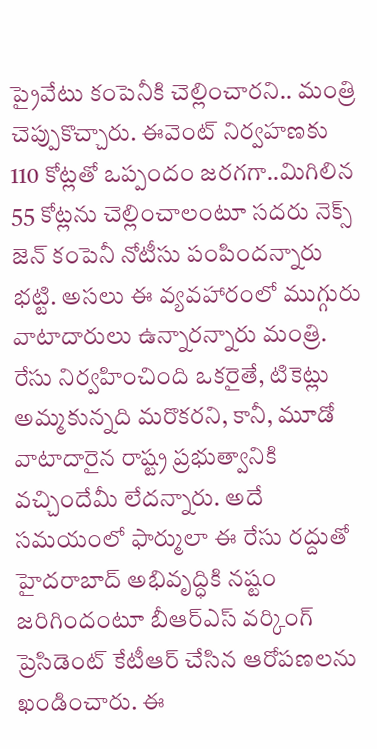ప్రైవేటు కంపెనీకి చెల్లించారని.. మంత్రి చెప్పుకొచ్చారు. ఈవెంట్ నిర్వహణకు 110 కోట్లతో ఒప్పందం జరగగా..మిగిలిన 55 కోట్లను చెల్లించాలంటూ సదరు నెక్స్‌ జెన్‌ కంపెనీ నోటీసు పంపిందన్నారు భట్టి. అసలు ఈ వ్యవహారంలో ముగ్గురు వాటాదారులు ఉన్నారన్నారు మంత్రి. రేసు నిర్వహించింది ఒకరైతే, టికెట్లు అమ్మకున్నది మరొకరని, కానీ, మూడో వాటాదారైన రాష్ట్ర ప్రభుత్వానికి వచ్చిందేమీ లేదన్నారు. అదే సమయంలో ఫార్ములా ఈ రేసు రద్దుతో హైదరాబాద్ అభివృద్ధికి నష్టం జరిగిందంటూ బీఆర్ఎస్ వర్కింగ్ ప్రెసిడెంట్ కేటీఆర్ చేసిన ఆరోపణలను ఖండించారు. ఈ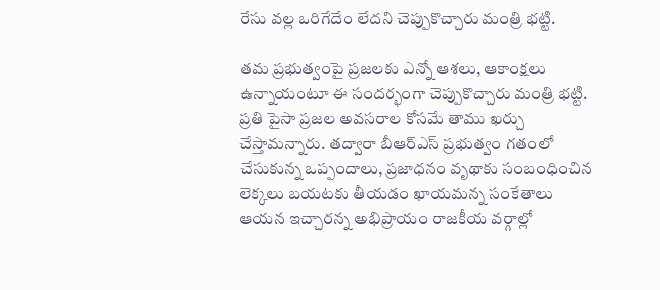రేసు వల్ల ఒరిగేదేం లేదని చెప్పుకొచ్చారు మంత్రి భట్టి.

తమ ప్రభుత్వంపై ప్రజలకు ఎన్నో ఆశలు, ఆకాంక్షలు ఉన్నాయంటూ ఈ సందర్భంగా చెప్పుకొచ్చారు మంత్రి భట్టి. ప్రతి పైసా ప్రజల అవసరాల కోసమే తాము ఖర్చు చేస్తామన్నారు. తద్వారా బీఆర్ఎస్ ప్రభుత్వం గతంలో చేసుకున్న ఒప్పందాలు, ప్రజాధనం వృథాకు సంబంధించిన లెక్కలు బయటకు తీయడం ఖాయమన్న సంకేతాలు ఆయన ఇచ్చారన్న అభిప్రాయం రాజకీయ వర్గాల్లో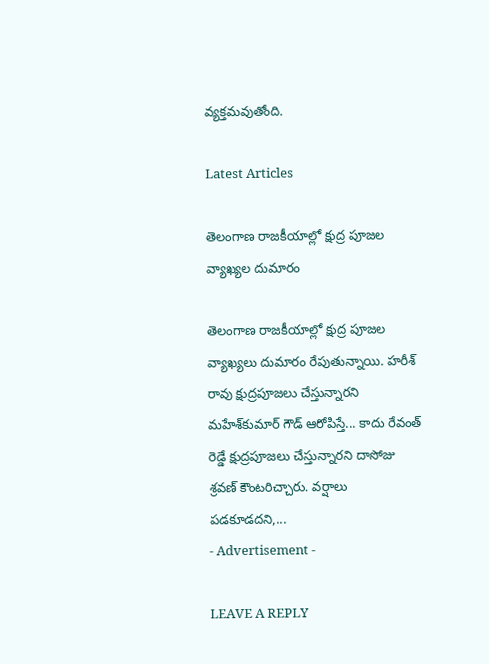వ్యక్తమవుతోంది.

Latest Articles

తెలంగాణ రాజకీయాల్లో క్షుద్ర పూజల వ్యాఖ్యల దుమారం

తెలంగాణ రాజకీయాల్లో క్షుద్ర పూజల వ్యాఖ్యలు దుమారం రేపుతున్నాయి. హరీశ్‌ రావు క్షుద్రపూజలు చేస్తున్నారని మహేశ్‌కుమార్‌ గౌడ్‌ ఆరోపిస్తే... కాదు రేవంత్ రెడ్డే క్షుద్రపూజలు చేస్తున్నారని దాసోజు శ్రవణ్‌ కౌంటరిచ్చారు. వర్షాలు పడకూడదని,...
- Advertisement -

LEAVE A REPLY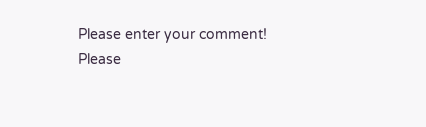Please enter your comment!
Please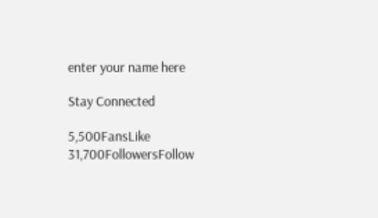enter your name here

Stay Connected

5,500FansLike
31,700FollowersFollow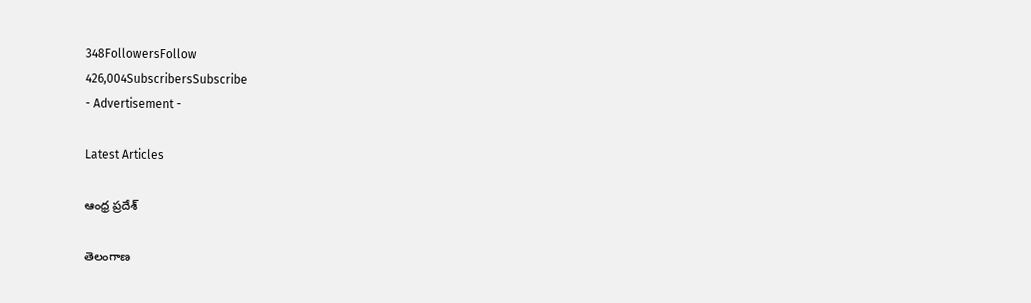348FollowersFollow
426,004SubscribersSubscribe
- Advertisement -

Latest Articles

ఆంధ్ర ప్రదేశ్

తెలంగాణ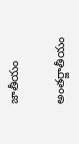జాతీయం

అంతర్జాతీయం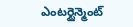ఎంటర్టైన్మెంట్